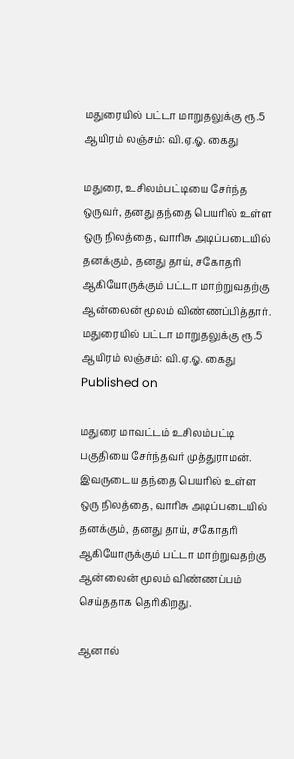மதுரையில் பட்டா மாறுதலுக்கு ரூ.5 ஆயிரம் லஞ்சம்: வி.ஏ.ஓ. கைது

மதுரை, உசிலம்பட்டியை சேர்ந்த ஒருவர், தனது தந்தை பெயரில் உள்ள ஒரு நிலத்தை, வாரிசு அடிப்படையில் தனக்கும், தனது தாய், சகோதரி ஆகியோருக்கும் பட்டா மாற்றுவதற்கு ஆன்லைன் மூலம் விண்ணப்பித்தார்.
மதுரையில் பட்டா மாறுதலுக்கு ரூ.5 ஆயிரம் லஞ்சம்: வி.ஏ.ஓ. கைது
Published on

மதுரை மாவட்டம் உசிலம்பட்டி பகுதியை சேர்ந்தவர் முத்துராமன். இவருடைய தந்தை பெயரில் உள்ள ஒரு நிலத்தை, வாரிசு அடிப்படையில் தனக்கும், தனது தாய், சகோதரி ஆகியோருக்கும் பட்டா மாற்றுவதற்கு ஆன்லைன் மூலம் விண்ணப்பம் செய்ததாக தெரிகிறது.

ஆனால்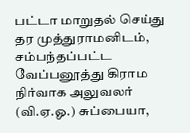பட்டா மாறுதல் செய்து தர முத்துராமனிடம், சம்பந்தப்பட்ட வேப்பனூத்து கிராம நிர்வாக அலுவலர் (வி.ஏ.ஓ.) சுப்பையா,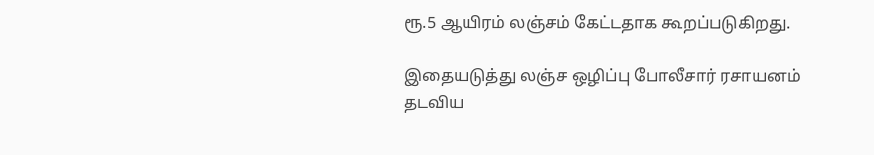ரூ.5 ஆயிரம் லஞ்சம் கேட்டதாக கூறப்படுகிறது.

இதையடுத்து லஞ்ச ஒழிப்பு போலீசார் ரசாயனம் தடவிய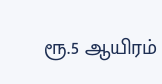ரூ.5 ஆயிரம்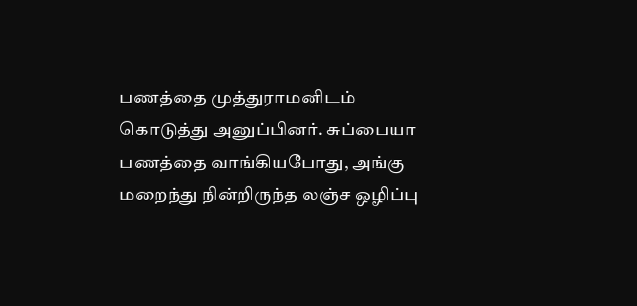பணத்தை முத்துராமனிடம் கொடுத்து அனுப்பினர். சுப்பையா பணத்தை வாங்கியபோது, அங்கு மறைந்து நின்றிருந்த லஞ்ச ஒழிப்பு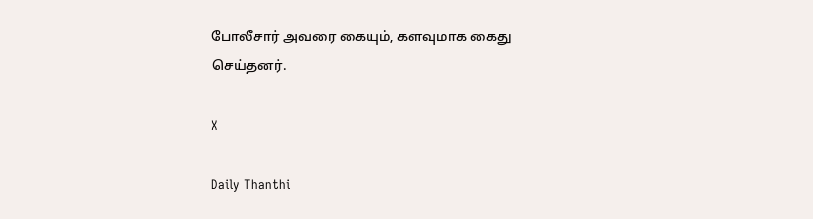போலீசார் அவரை கையும், களவுமாக கைது செய்தனர்.

X

Daily Thanthi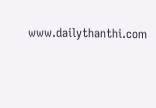www.dailythanthi.com